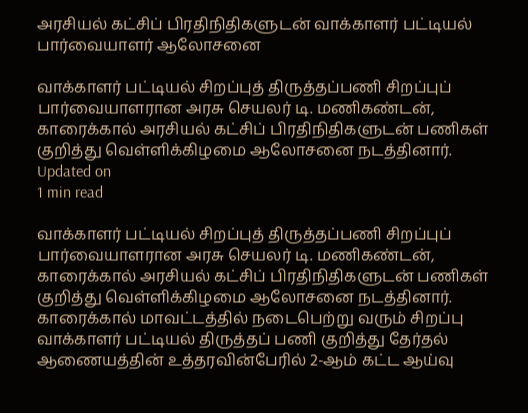அரசியல் கட்சிப் பிரதிநிதிகளுடன் வாக்காளர் பட்டியல் பார்வையாளர் ஆலோசனை

வாக்காளர் பட்டியல் சிறப்புத் திருத்தப்பணி சிறப்புப் பார்வையாளரான அரசு செயலர் டி. மணிகண்டன், காரைக்கால் அரசியல் கட்சிப் பிரதிநிதிகளுடன் பணிகள் குறித்து வெள்ளிக்கிழமை ஆலோசனை நடத்தினார்.
Updated on
1 min read

வாக்காளர் பட்டியல் சிறப்புத் திருத்தப்பணி சிறப்புப் பார்வையாளரான அரசு செயலர் டி. மணிகண்டன், காரைக்கால் அரசியல் கட்சிப் பிரதிநிதிகளுடன் பணிகள் குறித்து வெள்ளிக்கிழமை ஆலோசனை நடத்தினார்.
காரைக்கால் மாவட்டத்தில் நடைபெற்று வரும் சிறப்பு வாக்காளர் பட்டியல் திருத்தப் பணி குறித்து தேர்தல் ஆணையத்தின் உத்தரவின்பேரில் 2-ஆம் கட்ட ஆய்வு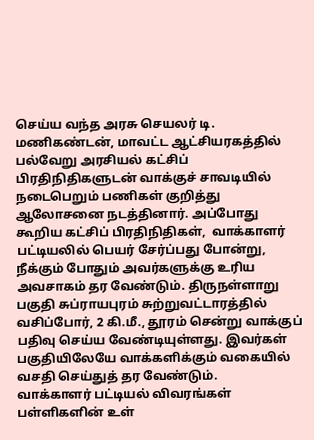செய்ய வந்த அரசு செயலர் டி. மணிகண்டன், மாவட்ட ஆட்சியரகத்தில் பல்வேறு அரசியல் கட்சிப் பிரதிநிதிகளுடன் வாக்குச் சாவடியில் நடைபெறும் பணிகள் குறித்து ஆலோசனை நடத்தினார். அப்போது கூறிய கட்சிப் பிரதிநிதிகள்,  வாக்காளர் பட்டியலில் பெயர் சேர்ப்பது போன்று, நீக்கும் போதும் அவர்களுக்கு உரிய அவசாகம் தர வேண்டும். திருநள்ளாறு பகுதி சுப்ராயபுரம் சுற்றுவட்டாரத்தில் வசிப்போர், 2 கி.மீ., தூரம் சென்று வாக்குப் பதிவு செய்ய வேண்டியுள்ளது. இவர்கள் பகுதியிலேயே வாக்களிக்கும் வகையில் வசதி செய்துத் தர வேண்டும்.
வாக்காளர் பட்டியல் விவரங்கள் பள்ளிகளின் உள்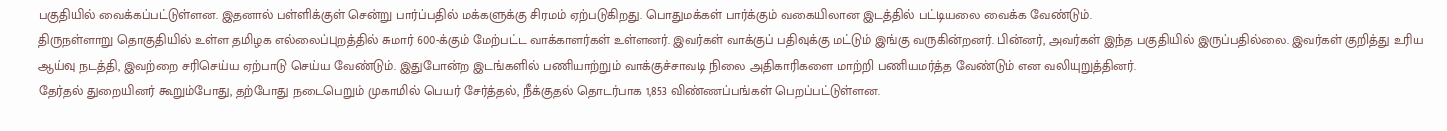பகுதியில் வைக்கப்பட்டுள்ளன. இதனால் பள்ளிக்குள் சென்று பார்ப்பதில் மக்களுக்கு சிரமம் ஏற்படுகிறது. பொதுமக்கள் பார்க்கும் வகையிலான இடத்தில் பட்டியலை வைக்க வேண்டும்.
திருநள்ளாறு தொகுதியில் உள்ள தமிழக எல்லைப்புறத்தில் சுமார் 600-க்கும் மேற்பட்ட வாக்காளர்கள் உள்ளனர். இவர்கள் வாக்குப் பதிவுக்கு மட்டும் இங்கு வருகின்றனர். பின்னர், அவர்கள் இந்த பகுதியில் இருப்பதில்லை. இவர்கள் குறித்து உரிய ஆய்வு நடத்தி, இவற்றை சரிசெய்ய ஏற்பாடு செய்ய வேண்டும். இதுபோன்ற இடங்களில் பணியாற்றும் வாக்குச்சாவடி நிலை அதிகாரிகளை மாற்றி பணியமர்த்த வேண்டும் என வலியுறுத்தினர்.
தேர்தல் துறையினர் கூறும்போது, தற்போது நடைபெறும் முகாமில் பெயர் சேர்த்தல், நீக்குதல் தொடர்பாக 1,853 விண்ணப்பங்கள் பெறப்பட்டுள்ளன.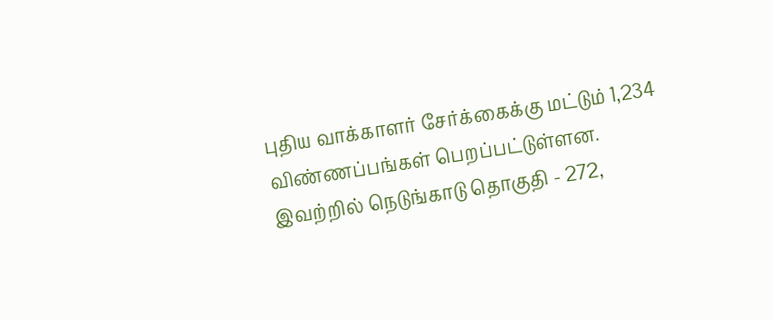புதிய வாக்காளர் சேர்க்கைக்கு மட்டும் 1,234 விண்ணப்பங்கள் பெறப்பட்டுள்ளன.
இவற்றில் நெடுங்காடு தொகுதி - 272,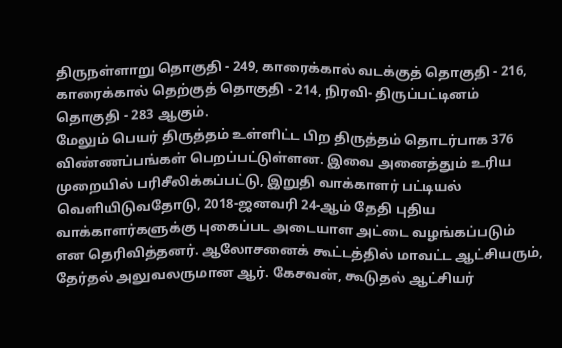திருநள்ளாறு தொகுதி - 249, காரைக்கால் வடக்குத் தொகுதி - 216, காரைக்கால் தெற்குத் தொகுதி - 214, நிரவி- திருப்பட்டினம் தொகுதி - 283 ஆகும்.
மேலும் பெயர் திருத்தம் உள்ளிட்ட பிற திருத்தம் தொடர்பாக 376 விண்ணப்பங்கள் பெறப்பட்டுள்ளன. இவை அனைத்தும் உரிய முறையில் பரிசீலிக்கப்பட்டு, இறுதி வாக்காளர் பட்டியல் வெளியிடுவதோடு, 2018-ஜனவரி 24-ஆம் தேதி புதிய வாக்காளர்களுக்கு புகைப்பட அடையாள அட்டை வழங்கப்படும் என தெரிவித்தனர். ஆலோசனைக் கூட்டத்தில் மாவட்ட ஆட்சியரும், தேர்தல் அலுவலருமான ஆர். கேசவன், கூடுதல் ஆட்சியர்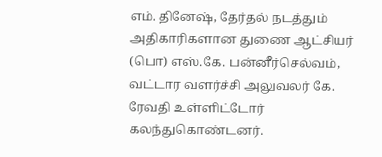எம். தினேஷ், தேர்தல் நடத்தும் அதிகாரிகளான துணை ஆட்சியர் (பொ) எஸ்.கே. பன்னீர்செல்வம், வட்டார வளர்ச்சி அலுவலர் கே. ரேவதி உள்ளிட்டோர் கலந்துகொண்டனர்.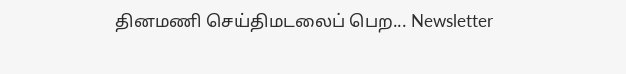தினமணி செய்திமடலைப் பெற... Newsletter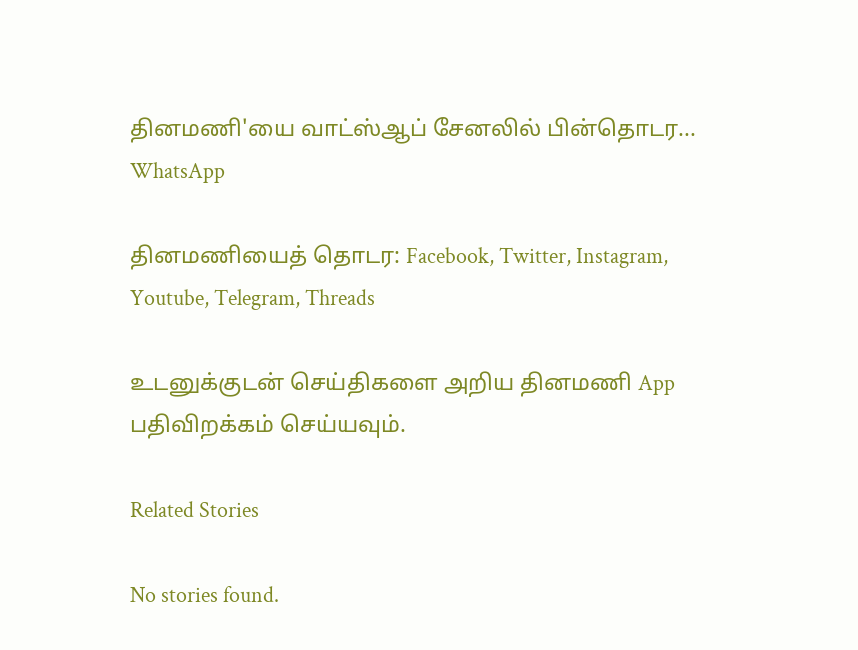தினமணி'யை வாட்ஸ்ஆப் சேனலில் பின்தொடர... WhatsApp

தினமணியைத் தொடர: Facebook, Twitter, Instagram, Youtube, Telegram, Threads

உடனுக்குடன் செய்திகளை அறிய தினமணி App பதிவிறக்கம் செய்யவும்.

Related Stories

No stories found.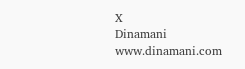X
Dinamani
www.dinamani.com